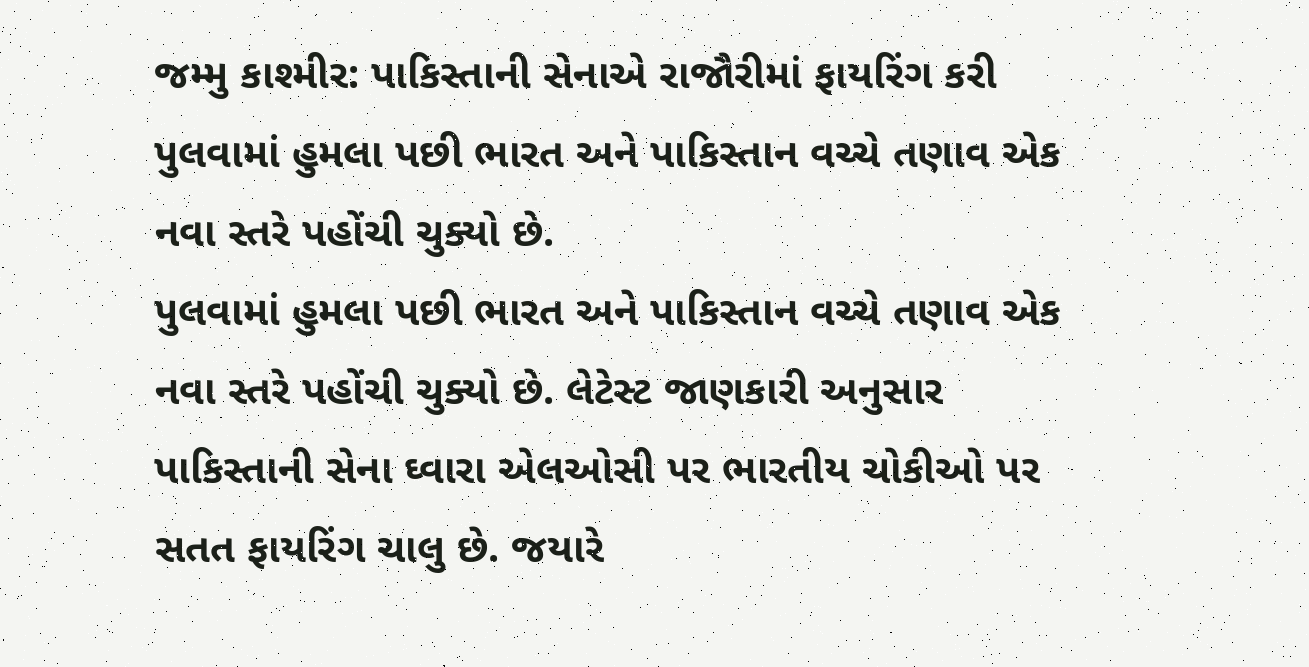જમ્મુ કાશ્મીર: પાકિસ્તાની સેનાએ રાજૌરીમાં ફાયરિંગ કરી
પુલવામાં હુમલા પછી ભારત અને પાકિસ્તાન વચ્ચે તણાવ એક નવા સ્તરે પહોંચી ચુક્યો છે.
પુલવામાં હુમલા પછી ભારત અને પાકિસ્તાન વચ્ચે તણાવ એક નવા સ્તરે પહોંચી ચુક્યો છે. લેટેસ્ટ જાણકારી અનુસાર પાકિસ્તાની સેના ઘ્વારા એલઓસી પર ભારતીય ચોકીઓ પર સતત ફાયરિંગ ચાલુ છે. જયારે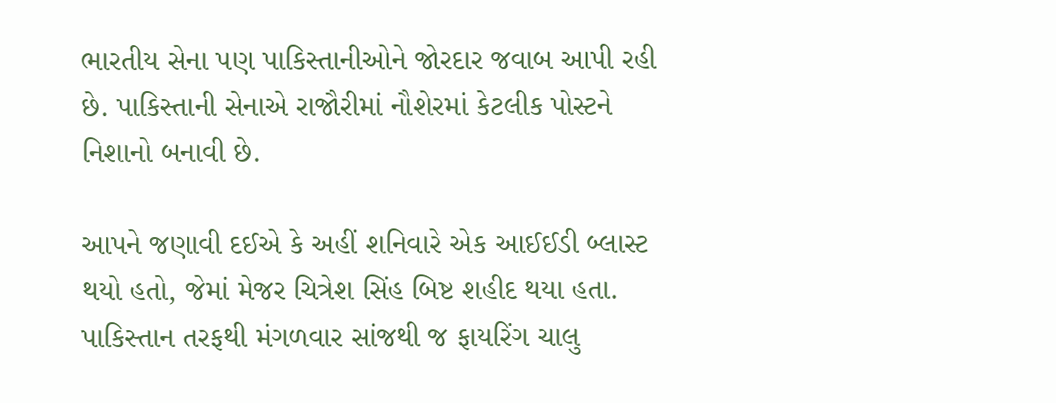ભારતીય સેના પણ પાકિસ્તાનીઓને જોરદાર જવાબ આપી રહી છે. પાકિસ્તાની સેનાએ રાજૌરીમાં નૌશેરમાં કેટલીક પોસ્ટને નિશાનો બનાવી છે.

આપને જણાવી દઈએ કે અહીં શનિવારે એક આઈઈડી બ્લાસ્ટ થયો હતો, જેમાં મેજર ચિત્રેશ સિંહ બિષ્ટ શહીદ થયા હતા. પાકિસ્તાન તરફથી મંગળવાર સાંજથી જ ફાયરિંગ ચાલુ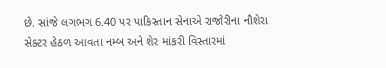છે. સાંજે લગભગ 6.40 પર પાકિસ્તાન સેનાએ રાજોરીના નૌશેરા સેક્ટર હેઠળ આવતા નમ્બ અને શેર માંકરી વિસ્તારમાં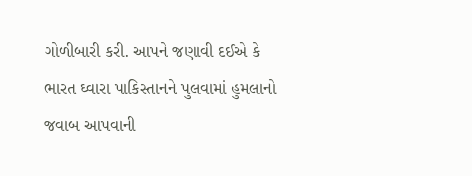ગોળીબારી કરી. આપને જણાવી દઈએ કે ભારત ઘ્વારા પાકિસ્તાનને પુલવામાં હુમલાનો જવાબ આપવાની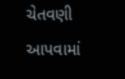ચેતવણી આપવામાં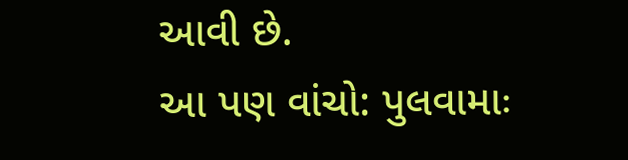આવી છે.
આ પણ વાંચો: પુલવામાઃ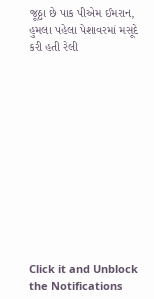જૂઠ્ઠા છે પાક પીએમ ઈમરાન, હુમલા પહેલા પેશાવરમાં મસૂદે કરી હતી રેલી












Click it and Unblock the Notifications